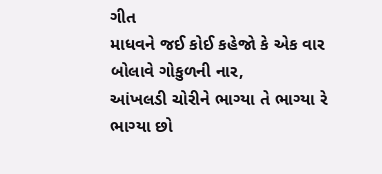ગીત
માધવને જઈ કોઈ કહેજો કે એક વાર બોલાવે ગોકુળની નાર,
આંખલડી ચોરીને ભાગ્યા તે ભાગ્યા રે ભાગ્યા છો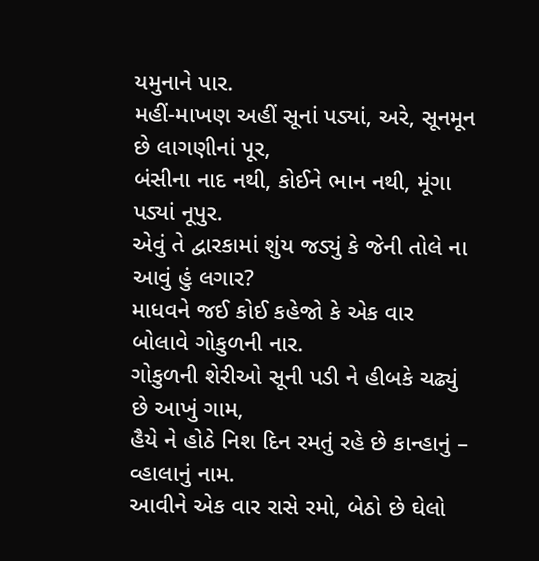યમુનાને પાર.
મહીં-માખણ અહીં સૂનાં પડ્યાં, અરે, સૂનમૂન છે લાગણીનાં પૂર,
બંસીના નાદ નથી, કોઈને ભાન નથી, મૂંગા પડ્યાં નૂપુર.
એવું તે દ્વારકામાં શુંય જડ્યું કે જેની તોલે ના આવું હું લગાર?
માધવને જઈ કોઈ કહેજો કે એક વાર બોલાવે ગોકુળની નાર.
ગોકુળની શેરીઓ સૂની પડી ને હીબકે ચઢ્યું છે આખું ગામ,
હૈયે ને હોઠે નિશ દિન રમતું રહે છે કાન્હાનું – વ્હાલાનું નામ.
આવીને એક વાર રાસે રમો, બેઠો છે ઘેલો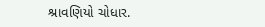શ્રાવણિયો ચોધાર.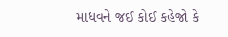માધવને જઈ કોઈ કહેજો કે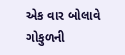એક વાર બોલાવે ગોકુળની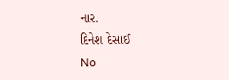નાર.
દિનેશ દેસાઈ
No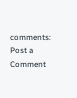comments:
Post a Comment